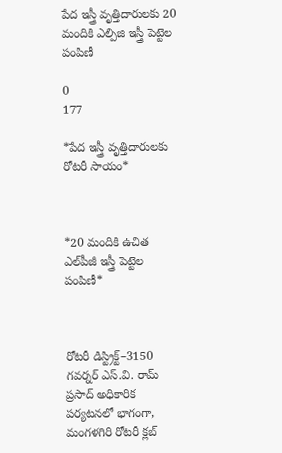పేద ఇస్త్రీ వృత్తిదారులకు 20 మందికి ఎల్పిజి ఇస్త్రీ పెట్టెల పంపిణీ

0
177

*పేద ఇస్త్రీ వృత్తిదారులకు రోటరీ సాయం*



*20 మందికి ఉచిత ఎల్‌పీజీ ఇస్త్రీ పెట్టెల పంపిణీ*



రోటరీ డిస్ట్రిక్ట్–3150 గవర్నర్ ఎస్.వి. రామ్ ప్రసాద్ అధికారిక పర్యటనలో భాగంగా, మంగళగిరి రోటరీ క్లబ్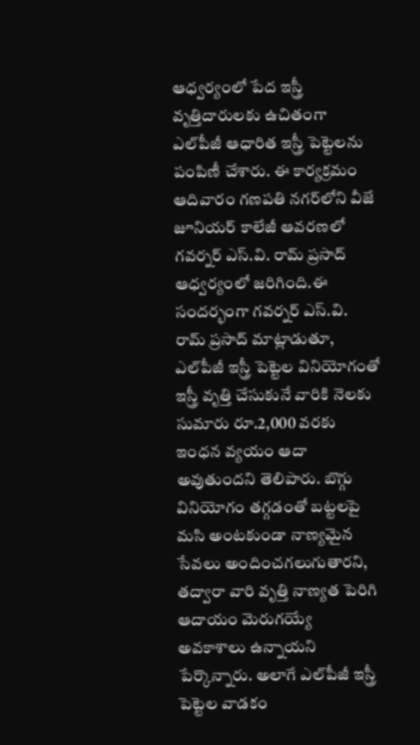ఆధ్వర్యంలో పేద ఇస్త్రీ వృత్తిదారులకు ఉచితంగా ఎల్‌పీజీ ఆధారిత ఇస్త్రీ పెట్టెలను పంపిణీ చేశారు. ఈ కార్యక్రమం ఆదివారం గణపతి నగర్‌లోని వీజే జూనియర్ కాలేజీ ఆవరణలో గవర్నర్ ఎస్.వి. రామ్ ప్రసాద్ ఆధ్వర్యంలో జరిగింది.ఈ సందర్భంగా గవర్నర్ ఎస్.వి. రామ్ ప్రసాద్ మాట్లాడుతూ, ఎల్‌పీజీ ఇస్త్రీ పెట్టెల వినియోగంతో ఇస్త్రీ వృత్తి చేసుకునే వారికి నెలకు సుమారు రూ.2,000 వరకు ఇంధన వ్యయం ఆదా అవుతుందని తెలిపారు. బొగ్గు వినియోగం తగ్గడంతో బట్టలపై మసి అంటకుండా నాణ్యమైన సేవలు అందించగలుగుతారని, తద్వారా వారి వృత్తి నాణ్యత పెరిగి ఆదాయం మెరుగయ్యే అవకాశాలు ఉన్నాయని పేర్కొన్నారు. అలాగే ఎల్‌పీజీ ఇస్త్రీ పెట్టెల వాడకం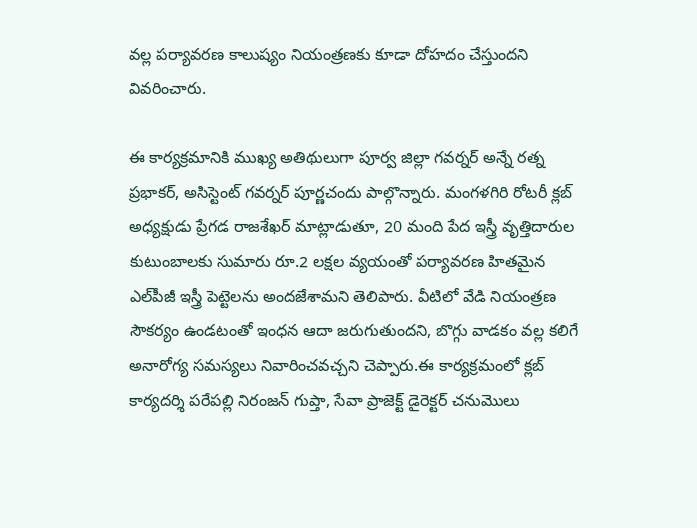వల్ల పర్యావరణ కాలుష్యం నియంత్రణకు కూడా దోహదం చేస్తుందని వివరించారు.

ఈ కార్యక్రమానికి ముఖ్య అతిథులుగా పూర్వ జిల్లా గవర్నర్ అన్నే రత్న ప్రభాకర్, అసిస్టెంట్ గవర్నర్ పూర్ణచందు పాల్గొన్నారు. మంగళగిరి రోటరీ క్లబ్ అధ్యక్షుడు ప్రేగడ రాజశేఖర్ మాట్లాడుతూ, 20 మంది పేద ఇస్త్రీ వృత్తిదారుల కుటుంబాలకు సుమారు రూ.2 లక్షల వ్యయంతో పర్యావరణ హితమైన ఎల్‌పీజీ ఇస్త్రీ పెట్టెలను అందజేశామని తెలిపారు. వీటిలో వేడి నియంత్రణ సౌకర్యం ఉండటంతో ఇంధన ఆదా జరుగుతుందని, బొగ్గు వాడకం వల్ల కలిగే అనారోగ్య సమస్యలు నివారించవచ్చని చెప్పారు.ఈ కార్యక్రమంలో క్లబ్ కార్యదర్శి పరేపల్లి నిరంజన్ గుప్తా, సేవా ప్రాజెక్ట్ డైరెక్టర్ చనుమొలు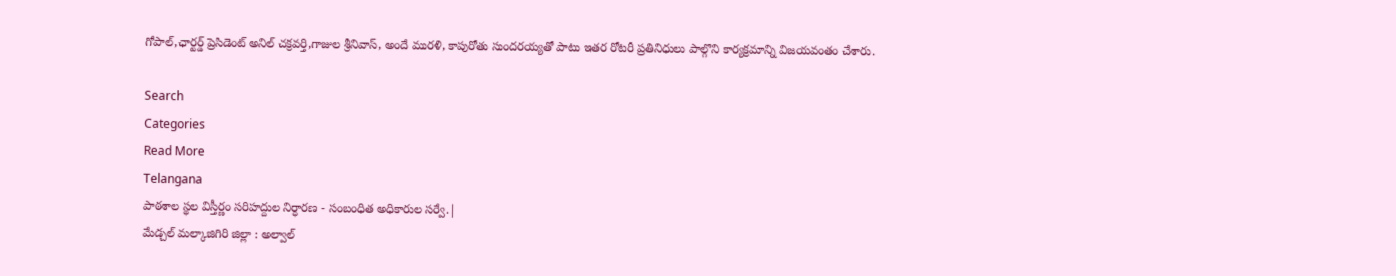గోపాల్,ఛార్టర్డ్ ప్రెసిడెంట్ అనిల్ చక్రవర్తి,గాజుల శ్రీనివాస్, అందే మురళి, కాపురోతు సుందరయ్యతో పాటు ఇతర రోటరీ ప్రతినిధులు పాల్గొని కార్యక్రమాన్ని విజయవంతం చేశారు.

Search
Categories
Read More
Telangana
పాఠశాల స్థల విస్తీర్ణం సరిహద్దుల నిర్ధారణ - సంబంధిత అధికారుల సర్వే.|
మేడ్చల్ మల్కాజిగిరి జిల్లా : అల్వాల్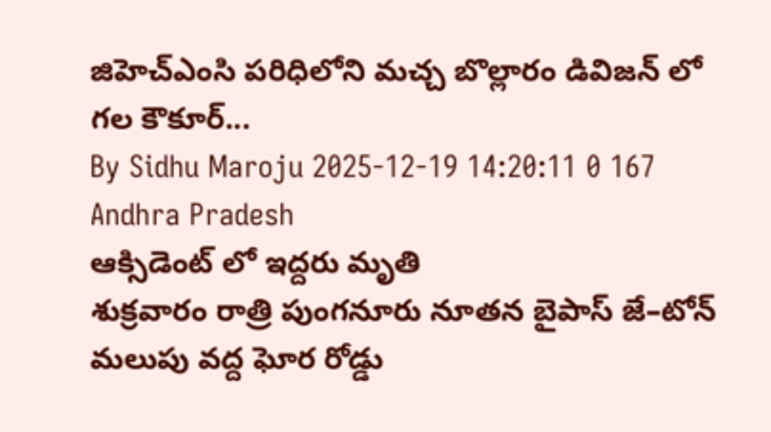జిహెచ్ఎంసి పరిధిలోని మచ్చ బొల్లారం డివిజన్ లో గల కౌకూర్...
By Sidhu Maroju 2025-12-19 14:20:11 0 167
Andhra Pradesh
ఆక్సిడెంట్ లో ఇద్దరు మృతి
శుక్రవారం రాత్రి పుంగనూరు నూతన బైపాస్ జే–టోన్ మలుపు వద్ద ఘోర రోడ్డు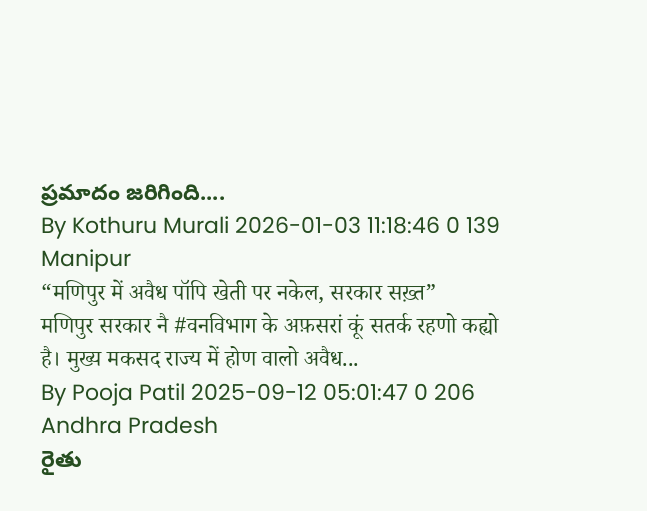ప్రమాదం జరిగింది....
By Kothuru Murali 2026-01-03 11:18:46 0 139
Manipur
“मणिपुर में अवैध पॉपि खेती पर नकेल, सरकार सख़्त”
मणिपुर सरकार नै #वनविभाग के अफ़सरां कूं सतर्क रहणो कह्यो है। मुख्य मकसद राज्य में होण वालो अवैध...
By Pooja Patil 2025-09-12 05:01:47 0 206
Andhra Pradesh
రైతు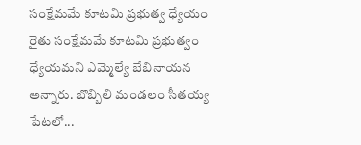సంక్షేమమే కూటమి ప్రభుత్వ ధ్యేయం
రైతు సంక్షేమమే కూటమి ప్రభుత్వం ధ్యేయమని ఎమ్మెల్యే బేబినాయన అన్నారు. బొబ్బిలి మండలం సీతయ్య పేటలో...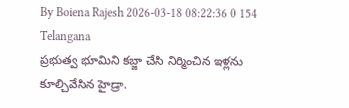By Boiena Rajesh 2026-03-18 08:22:36 0 154
Telangana
ప్రభుత్వ భూమిని కబ్జా చేసి నిర్మించిన ఇళ్లను కూల్చివేసిన హైడ్రా.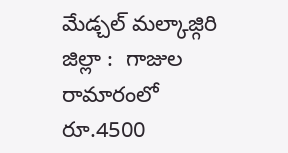మేడ్చల్ మల్కాజ్గిరి జిల్లా :  గాజుల రామారంలో రూ.4500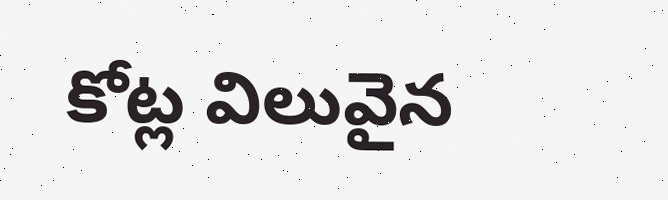కోట్ల విలువైన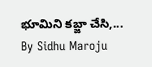భూమిని కబ్జా చేసి,...
By Sidhu Maroju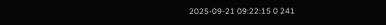2025-09-21 09:22:15 0 241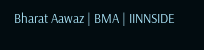Bharat Aawaz | BMA | IINNSIDE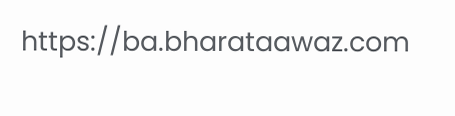https://ba.bharataawaz.com